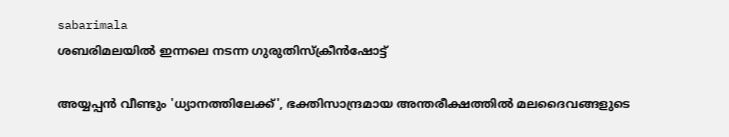sabarimala
ശബരിമലയിൽ ഇന്നലെ നടന്ന ഗുരുതിസ്ക്രീൻഷോട്ട്

അയ്യപ്പന്‍ വീണ്ടും 'ധ്യാനത്തിലേക്ക്', ഭക്തിസാന്ദ്രമായ അന്തരീക്ഷത്തില്‍ മലദൈവങ്ങളുടെ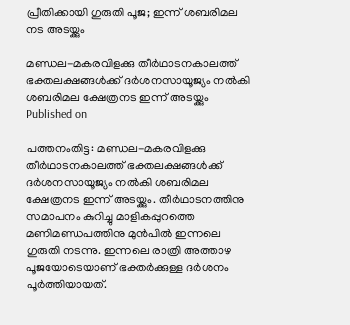പ്രീതിക്കായി ഗുരുതി പൂജ; ഇന്ന് ശബരിമല നട അടയ്ക്കും

മണ്ഡല-മകരവിളക്കു തീര്‍ഥാടനകാലത്ത് ഭക്തലക്ഷങ്ങള്‍ക്ക് ദര്‍ശനസായൂജ്യം നല്‍കി ശബരിമല ക്ഷേത്രനട ഇന്ന് അടയ്ക്കും
Published on

പത്തനംതിട്ട: മണ്ഡല-മകരവിളക്കു തീര്‍ഥാടനകാലത്ത് ഭക്തലക്ഷങ്ങള്‍ക്ക് ദര്‍ശനസായൂജ്യം നല്‍കി ശബരിമല ക്ഷേത്രനട ഇന്ന് അടയ്ക്കും. തീര്‍ഥാടനത്തിനു സമാപനം കുറിച്ചു മാളികപ്പുറത്തെ മണിമണ്ഡപത്തിനു മുന്‍പില്‍ ഇന്നലെ ഗുരുതി നടന്നു. ഇന്നലെ രാത്രി അത്താഴ പൂജയോടെയാണ് ഭക്തര്‍ക്കുള്ള ദര്‍ശനം പൂര്‍ത്തിയായത്.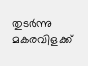തുടര്‍ന്നു മകരവിളക്ക്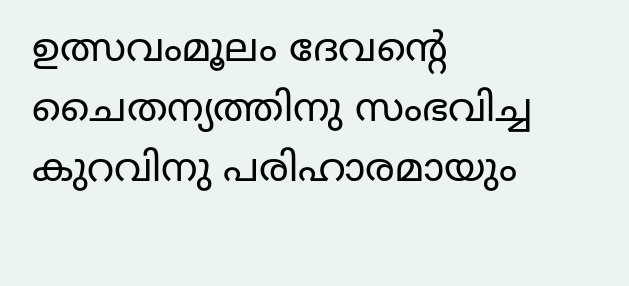ഉത്സവംമൂലം ദേവന്റെ ചൈതന്യത്തിനു സംഭവിച്ച കുറവിനു പരിഹാരമായും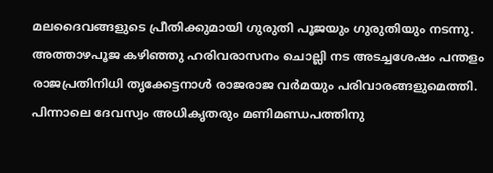മലദൈവങ്ങളുടെ പ്രീതിക്കുമായി ഗുരുതി പൂജയും ഗുരുതിയും നടന്നു. അത്താഴപൂജ കഴിഞ്ഞു ഹരിവരാസനം ചൊല്ലി നട അടച്ചശേഷം പന്തളം രാജപ്രതിനിധി തൃക്കേട്ടനാള്‍ രാജരാജ വര്‍മയും പരിവാരങ്ങളുമെത്തി. പിന്നാലെ ദേവസ്വം അധികൃതരും മണിമണ്ഡപത്തിനു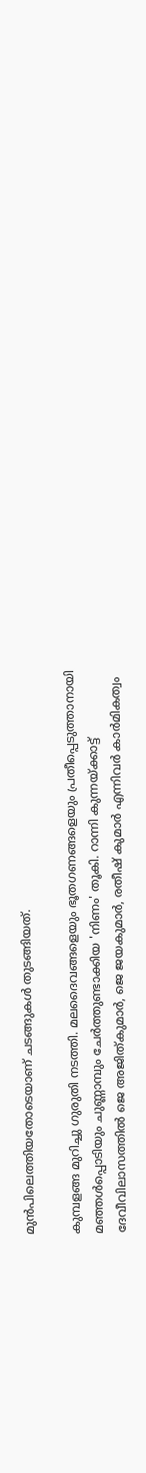മുന്‍പിലെത്തിയതോടെയാണ് ചടങ്ങുകള്‍ തുടങ്ങിയത്.

കുമ്പളങ്ങ മുറിച്ചു ഗുരുതി നടത്തി. മലദൈവങ്ങളെയും ഭൂതഗണങ്ങളെയും പ്രതീപ്പെടുത്താനായി മഞ്ഞള്‍പ്പൊടിയും ചുണ്ണാമ്പും ചേര്‍ത്തുണ്ടാക്കിയ 'നിണം' തൂകി. റാന്നി കുന്നയ്ക്കാട്ട് ദേവീവിലാസത്തില്‍ ജെ അജിത്കുമാര്‍, ജെ ജയകുമാര്‍, രതീഷ് കുമാര്‍ എന്നിവര്‍ കാര്‍മികത്വം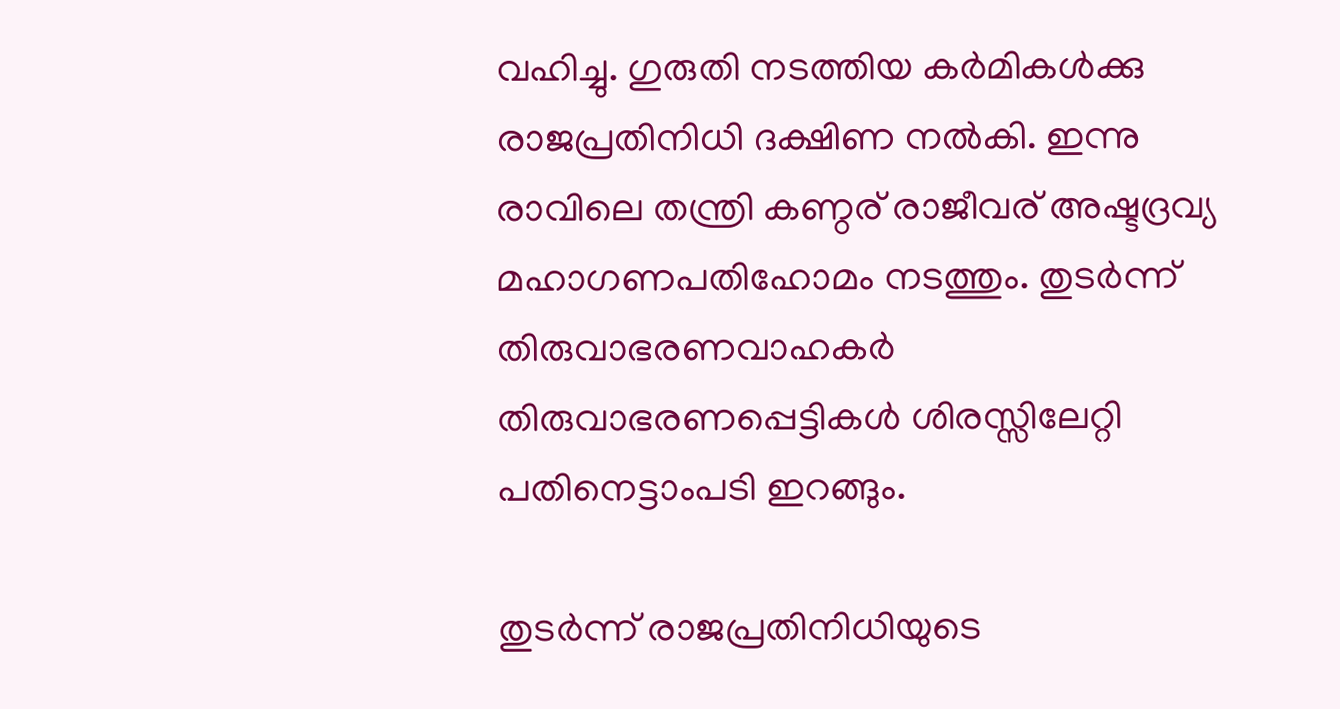വഹിച്ചു. ഗുരുതി നടത്തിയ കര്‍മികള്‍ക്കു രാജപ്രതിനിധി ദക്ഷിണ നല്‍കി. ഇന്നു രാവിലെ തന്ത്രി കണ്ഠര് രാജീവര് അഷ്ടദ്രവ്യ മഹാഗണപതിഹോമം നടത്തും. തുടര്‍ന്ന് തിരുവാഭരണവാഹകര്‍ തിരുവാഭരണപ്പെട്ടികള്‍ ശിരസ്സിലേറ്റി പതിനെട്ടാംപടി ഇറങ്ങും.

തുടര്‍ന്ന് രാജപ്രതിനിധിയുടെ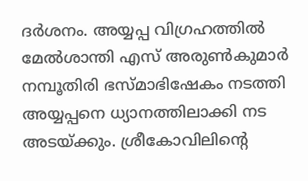ദര്‍ശനം. അയ്യപ്പ വിഗ്രഹത്തില്‍ മേല്‍ശാന്തി എസ് അരുണ്‍കുമാര്‍ നമ്പൂതിരി ഭസ്മാഭിഷേകം നടത്തി അയ്യപ്പനെ ധ്യാനത്തിലാക്കി നട അടയ്ക്കും. ശ്രീകോവിലിന്റെ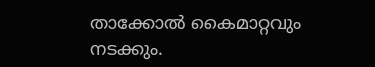താക്കോല്‍ കൈമാറ്റവും നടക്കും.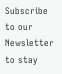Subscribe to our Newsletter to stay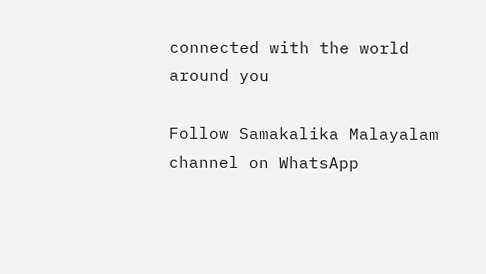connected with the world around you

Follow Samakalika Malayalam channel on WhatsApp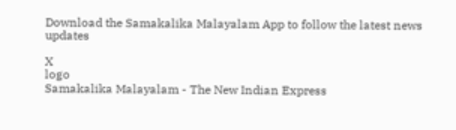Download the Samakalika Malayalam App to follow the latest news updates

X
logo
Samakalika Malayalam - The New Indian Express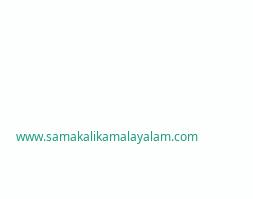www.samakalikamalayalam.com